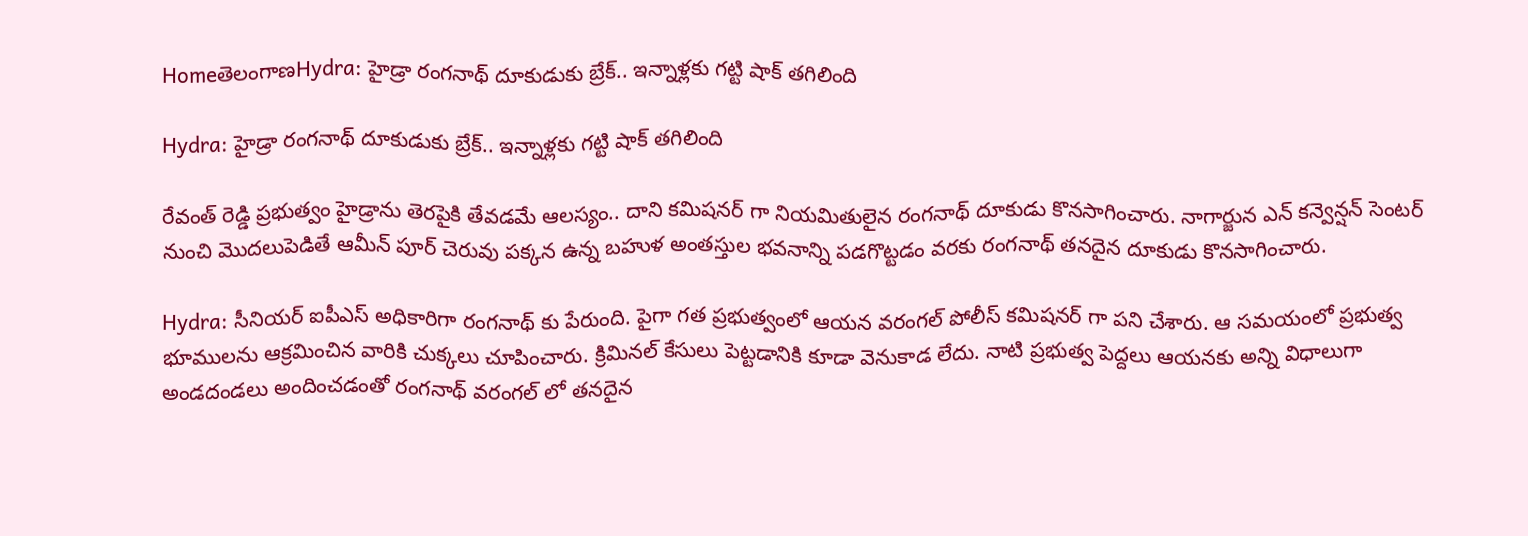HomeతెలంగాణHydra: హైడ్రా రంగనాథ్ దూకుడుకు బ్రేక్.. ఇన్నాళ్లకు గట్టి షాక్ తగిలింది

Hydra: హైడ్రా రంగనాథ్ దూకుడుకు బ్రేక్.. ఇన్నాళ్లకు గట్టి షాక్ తగిలింది

రేవంత్ రెడ్డి ప్రభుత్వం హైడ్రాను తెరపైకి తేవడమే ఆలస్యం.. దాని కమిషనర్ గా నియమితులైన రంగనాథ్ దూకుడు కొనసాగించారు. నాగార్జున ఎన్ కన్వెన్షన్ సెంటర్ నుంచి మొదలుపెడితే ఆమీన్ పూర్ చెరువు పక్కన ఉన్న బహుళ అంతస్తుల భవనాన్ని పడగొట్టడం వరకు రంగనాథ్ తనదైన దూకుడు కొనసాగించారు.

Hydra: సీనియర్ ఐపీఎస్ అధికారిగా రంగనాథ్ కు పేరుంది. పైగా గత ప్రభుత్వంలో ఆయన వరంగల్ పోలీస్ కమిషనర్ గా పని చేశారు. ఆ సమయంలో ప్రభుత్వ భూములను ఆక్రమించిన వారికి చుక్కలు చూపించారు. క్రిమినల్ కేసులు పెట్టడానికి కూడా వెనుకాడ లేదు. నాటి ప్రభుత్వ పెద్దలు ఆయనకు అన్ని విధాలుగా అండదండలు అందించడంతో రంగనాథ్ వరంగల్ లో తనదైన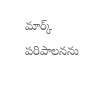మార్క్ పరిపాలనను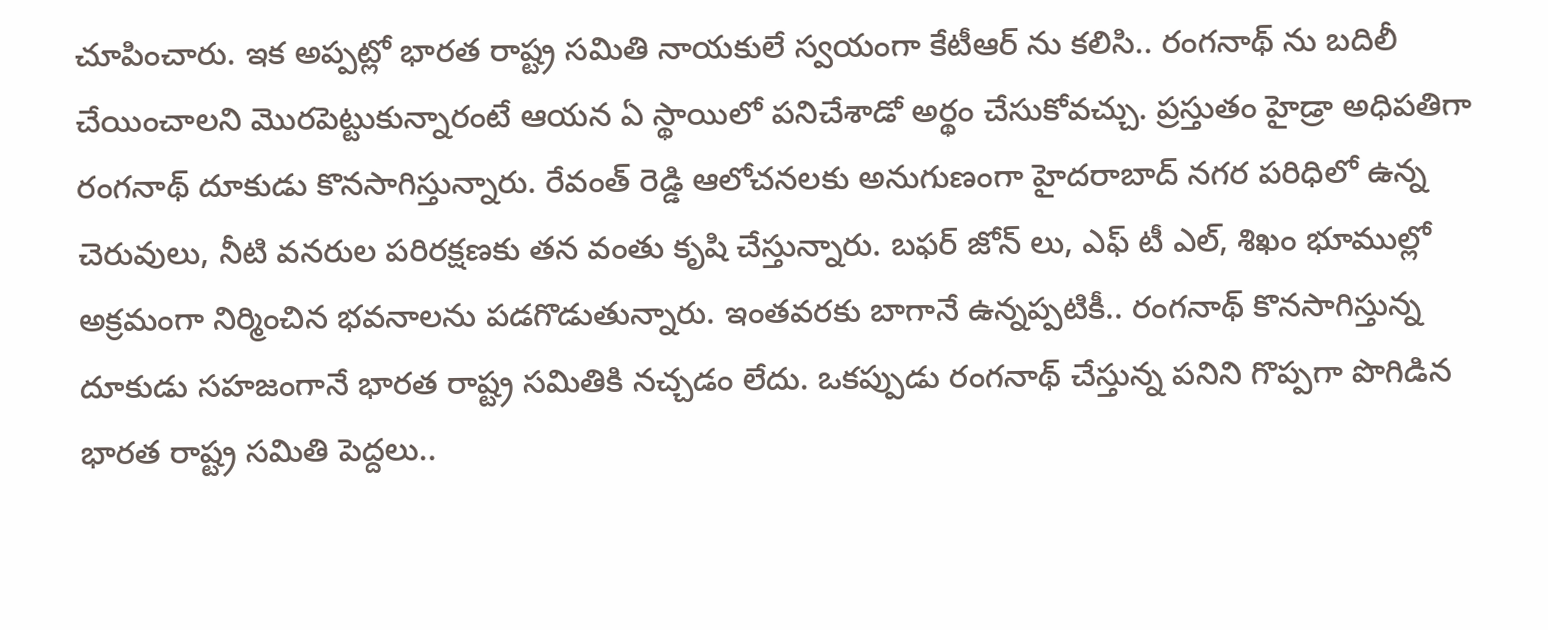చూపించారు. ఇక అప్పట్లో భారత రాష్ట్ర సమితి నాయకులే స్వయంగా కేటీఆర్ ను కలిసి.. రంగనాథ్ ను బదిలీ చేయించాలని మొరపెట్టుకున్నారంటే ఆయన ఏ స్థాయిలో పనిచేశాడో అర్థం చేసుకోవచ్చు. ప్రస్తుతం హైడ్రా అధిపతిగా రంగనాథ్ దూకుడు కొనసాగిస్తున్నారు. రేవంత్ రెడ్డి ఆలోచనలకు అనుగుణంగా హైదరాబాద్ నగర పరిధిలో ఉన్న చెరువులు, నీటి వనరుల పరిరక్షణకు తన వంతు కృషి చేస్తున్నారు. బఫర్ జోన్ లు, ఎఫ్ టీ ఎల్, శిఖం భూముల్లో అక్రమంగా నిర్మించిన భవనాలను పడగొడుతున్నారు. ఇంతవరకు బాగానే ఉన్నప్పటికీ.. రంగనాథ్ కొనసాగిస్తున్న దూకుడు సహజంగానే భారత రాష్ట్ర సమితికి నచ్చడం లేదు. ఒకప్పుడు రంగనాథ్ చేస్తున్న పనిని గొప్పగా పొగిడిన భారత రాష్ట్ర సమితి పెద్దలు..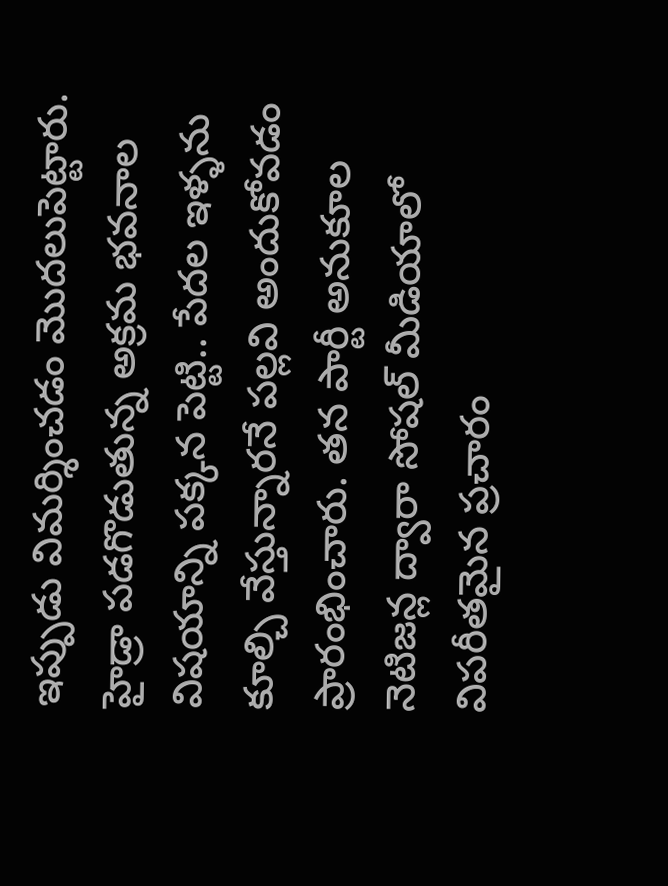ఇప్పుడు విమర్శించడం మొదలుపెట్టారు. హైడ్రా పడగొడుతున్న అక్రమ భవనాల విషయాన్ని పక్కన పెట్టి.. పేదల ఇళ్ళను కూల్చి వేస్తున్నారనే పల్లవి అందుకోవడం ప్రారంభించారు. తన పార్టీ అనుకూల నెటిజన్ల ద్వారా సోషల్ మీడియాలో విపరీతమైన ప్రచారం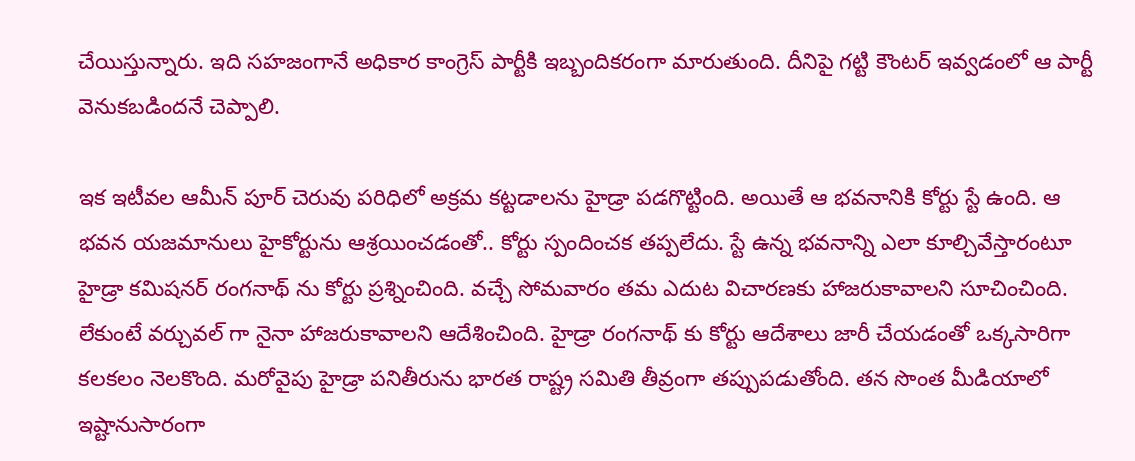చేయిస్తున్నారు. ఇది సహజంగానే అధికార కాంగ్రెస్ పార్టీకి ఇబ్బందికరంగా మారుతుంది. దీనిపై గట్టి కౌంటర్ ఇవ్వడంలో ఆ పార్టీ వెనుకబడిందనే చెప్పాలి.

ఇక ఇటీవల ఆమీన్ పూర్ చెరువు పరిధిలో అక్రమ కట్టడాలను హైడ్రా పడగొట్టింది. అయితే ఆ భవనానికి కోర్టు స్టే ఉంది. ఆ భవన యజమానులు హైకోర్టును ఆశ్రయించడంతో.. కోర్టు స్పందించక తప్పలేదు. స్టే ఉన్న భవనాన్ని ఎలా కూల్చివేస్తారంటూ హైడ్రా కమిషనర్ రంగనాథ్ ను కోర్టు ప్రశ్నించింది. వచ్చే సోమవారం తమ ఎదుట విచారణకు హాజరుకావాలని సూచించింది. లేకుంటే వర్చువల్ గా నైనా హాజరుకావాలని ఆదేశించింది. హైడ్రా రంగనాథ్ కు కోర్టు ఆదేశాలు జారీ చేయడంతో ఒక్కసారిగా కలకలం నెలకొంది. మరోవైపు హైడ్రా పనితీరును భారత రాష్ట్ర సమితి తీవ్రంగా తప్పుపడుతోంది. తన సొంత మీడియాలో ఇష్టానుసారంగా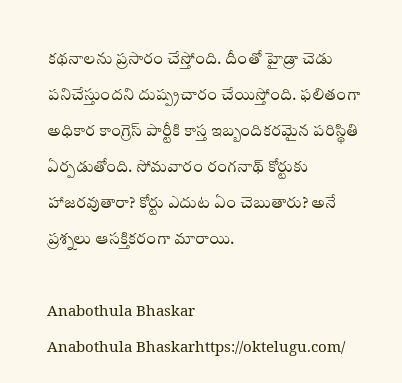కథనాలను ప్రసారం చేస్తోంది. దీంతో హైడ్రా చెడు పనిచేస్తుందని దుష్ప్రచారం చేయిస్తోంది. ఫలితంగా అధికార కాంగ్రెస్ పార్టీకి కాస్త ఇబ్బందికరమైన పరిస్థితి ఏర్పడుతోంది. సోమవారం రంగనాథ్ కోర్టుకు హాజరవుతారా? కోర్టు ఎదుట ఏం చెబుతారు? అనే ప్రశ్నలు ఆసక్తికరంగా మారాయి.

Anabothula Bhaskar
Anabothula Bhaskarhttps://oktelugu.com/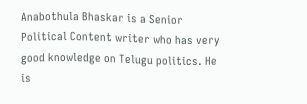Anabothula Bhaskar is a Senior Political Content writer who has very good knowledge on Telugu politics. He is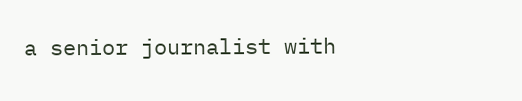a senior journalist with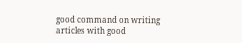good command on writing articles with good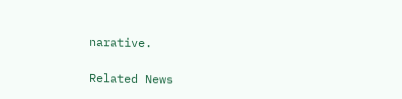narative.

Related News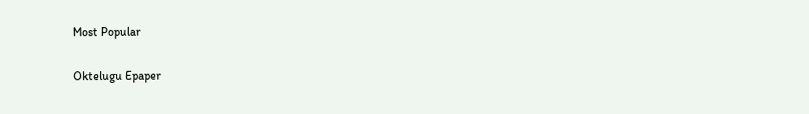Most Popular

Oktelugu Epaper